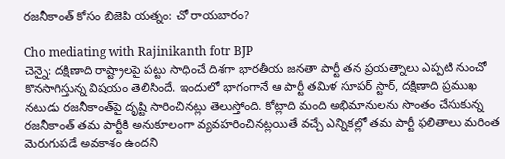రజనీకాంత్ కోసం బిజెపి యత్నం: చో రాయబారం?

Cho mediating with Rajinikanth fotr BJP
చెన్నై: దక్షిణాది రాష్ట్రాలపై పట్టు సాధించే దిశగా భారతీయ జనతా పార్టీ తన ప్రయత్నాలు ఎప్పటి నుంచో కొనసాగిస్తున్న విషయం తెలిసిందే. ఇందులో భాగంగానే ఆ పార్టీ తమిళ సూపర్ స్టార్, దక్షిణాది ప్రముఖ నటుడు రజనీకాంత్‌పై దృష్టి సారించినట్లు తెలుస్తోంది. కోట్లాది మంది అభిమానులను సొంతం చేసుకున్న రజనీకాంత్ తమ పార్టీకి అనుకూలంగా వ్యవహరించినట్లయితే వచ్చే ఎన్నికల్లో తమ పార్టీ ఫలితాలు మరింత మెరుగుపడే అవకాశం ఉందని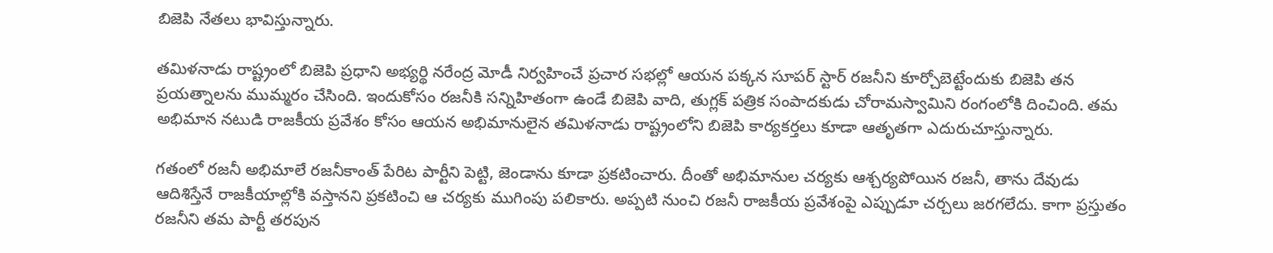బిజెపి నేతలు భావిస్తున్నారు.

తమిళనాడు రాష్ట్రంలో బిజెపి ప్రధాని అభ్యర్థి నరేంద్ర మోడీ నిర్వహించే ప్రచార సభల్లో ఆయన పక్కన సూపర్ స్టార్ రజనీని కూర్చోబెట్టేందుకు బిజెపి తన ప్రయత్నాలను ముమ్మరం చేసింది. ఇందుకోసం రజనీకి సన్నిహితంగా ఉండే బిజెపి వాది, తుగ్లక్ పత్రిక సంపాదకుడు చోరామస్వామిని రంగంలోకి దించింది. తమ అభిమాన నటుడి రాజకీయ ప్రవేశం కోసం ఆయన అభిమానులైన తమిళనాడు రాష్ట్రంలోని బిజెపి కార్యకర్తలు కూడా ఆతృతగా ఎదురుచూస్తున్నారు.

గతంలో రజనీ అభిమాలే రజనీకాంత్ పేరిట పార్టీని పెట్టి, జెండాను కూడా ప్రకటించారు. దీంతో అభిమానుల చర్యకు ఆశ్చర్యపోయిన రజనీ, తాను దేవుడు ఆదిశిస్తేనే రాజకీయాల్లోకి వస్తానని ప్రకటించి ఆ చర్యకు ముగింపు పలికారు. అప్పటి నుంచి రజనీ రాజకీయ ప్రవేశంపై ఎప్పుడూ చర్చలు జరగలేదు. కాగా ప్రస్తుతం రజనీని తమ పార్టీ తరపున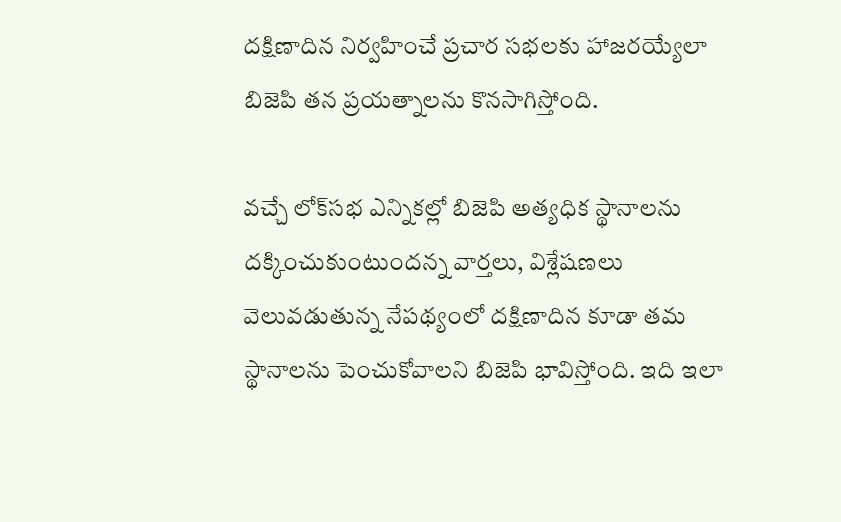దక్షిణాదిన నిర్వహించే ప్రచార సభలకు హాజరయ్యేలా బిజెపి తన ప్రయత్నాలను కొనసాగిస్తోంది.

వచ్చే లోక్‌సభ ఎన్నికల్లో బిజెపి అత్యధిక స్థానాలను దక్కించుకుంటుందన్న వార్తలు, విశ్లేషణలు వెలువడుతున్న నేపథ్యంలో దక్షిణాదిన కూడా తమ స్థానాలను పెంచుకోవాలని బిజెపి భావిస్తోంది. ఇది ఇలా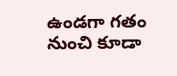ఉండగా గతం నుంచి కూడా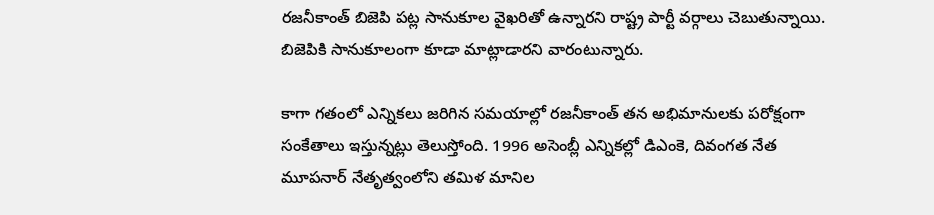రజనీకాంత్ బిజెపి పట్ల సానుకూల వైఖరితో ఉన్నారని రాష్ట్ర పార్టీ వర్గాలు చెబుతున్నాయి. బిజెపికి సానుకూలంగా కూడా మాట్లాడారని వారంటున్నారు.

కాగా గతంలో ఎన్నికలు జరిగిన సమయాల్లో రజనీకాంత్ తన అభిమానులకు పరోక్షంగా సంకేతాలు ఇస్తున్నట్లు తెలుస్తోంది. 1996 అసెంబ్లీ ఎన్నికల్లో డిఎంకె, దివంగత నేత మూపనార్ నేతృత్వంలోని తమిళ మానిల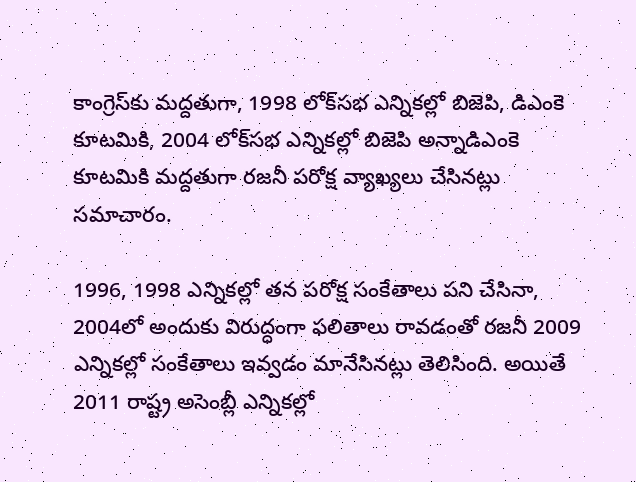కాంగ్రెస్‌కు మద్దతుగా, 1998 లోక్‌సభ ఎన్నికల్లో బిజెపి, డిఎంకె కూటమికి, 2004 లోక్‌సభ ఎన్నికల్లో బిజెపి అన్నాడిఎంకె కూటమికి మద్దతుగా రజనీ పరోక్ష వ్యాఖ్యలు చేసినట్లు సమాచారం.

1996, 1998 ఎన్నికల్లో తన పరోక్ష సంకేతాలు పని చేసినా, 2004లో అందుకు విరుద్ధంగా ఫలితాలు రావడంతో రజనీ 2009 ఎన్నికల్లో సంకేతాలు ఇవ్వడం మానేసినట్లు తెలిసింది. అయితే 2011 రాష్ట్ర అసెంబ్లీ ఎన్నికల్లో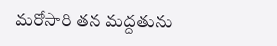మరోసారి తన మద్దతును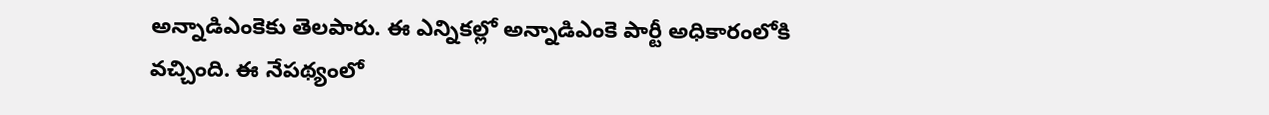అన్నాడిఎంకెకు తెలపారు. ఈ ఎన్నికల్లో అన్నాడిఎంకె పార్టీ అధికారంలోకి వచ్చింది. ఈ నేపథ్యంలో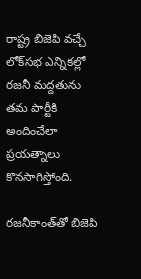రాష్ట్ర బిజెపి వచ్చే లోక్‌సభ ఎన్నికల్లో రజనీ మద్దతును తమ పార్టీకి అందించేలా ప్రయత్నాలు కొనసాగిస్తోంది.

రజనీకాంత్‌తో బిజెపి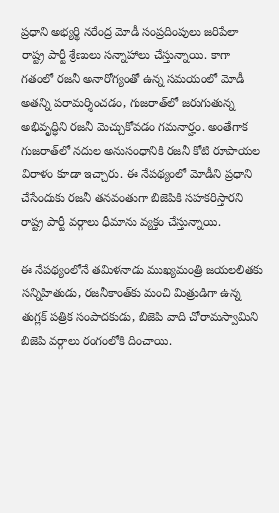ప్రధాని అభ్యర్థి నరేంద్ర మోడీ సంప్రదింపులు జరిపేలా రాష్ట్ర పార్టీ శ్రేణులు సన్నాహాలు చేస్తున్నాయి. కాగా గతంలో రజనీ అనారోగ్యంతో ఉన్న సమయంలో మోడీ అతన్ని పరామర్శించడం, గుజరాత్‌లో జరుగుతున్న అభివృద్ధిని రజనీ మెచ్చుకోవడం గమనార్హం. అంతేగాక గుజరాత్‌లో నదుల అనుసంధానికి రజనీ కోటి రూపాయల విరాళం కూడా ఇచ్చారు. ఈ నేపథ్యంలో మోడీని ప్రధాని చేసేందుకు రజనీ తనవంతుగా బిజెపికి సహకరిస్తారని రాష్ట్ర పార్టీ వర్గాలు ధీమాను వ్యక్తం చేస్తున్నాయి.

ఈ నేపథ్యంలోనే తమిళనాడు ముఖ్యమంత్రి జయలలితకు సన్నిహితుడు, రజనీకాంత్‌కు మంచి మిత్రుడిగా ఉన్న తుగ్లక్ పత్రిక సంపాదకుడు, బిజెపి వాది చోరామస్వామిని బిజెపి వర్గాలు రంగంలోకి దించాయి.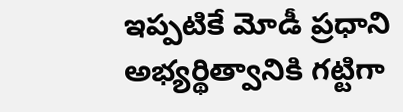ఇప్పటికే మోడీ ప్రధాని అభ్యర్థిత్వానికి గట్టిగా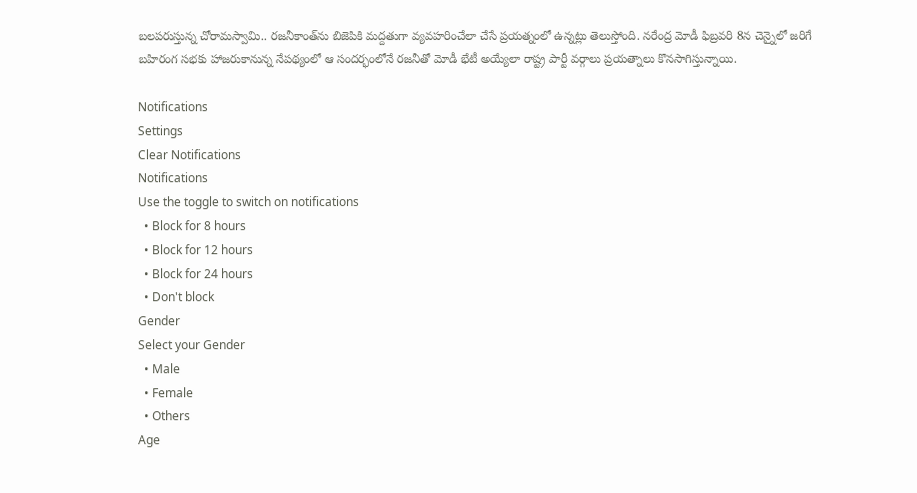బలపరుస్తున్న చోరామస్వామి.. రజనీకాంత్‌ను బిజెపికి మద్దతుగా వ్యవహరించేలా చేసే ప్రయత్నంలో ఉన్నట్లు తెలుస్తోంది. నరేంద్ర మోడీ ఫిబ్రవరి 8న చెన్నైలో జరిగే బహిరంగ సభకు హాజరుకానున్న నేపథ్యంలో ఆ సందర్భంలోనే రజనీతో మోడీ భేటీ అయ్యేలా రాష్ట్ర పార్టీ వర్గాలు ప్రయత్నాలు కొనసాగిస్తున్నాయి.

Notifications
Settings
Clear Notifications
Notifications
Use the toggle to switch on notifications
  • Block for 8 hours
  • Block for 12 hours
  • Block for 24 hours
  • Don't block
Gender
Select your Gender
  • Male
  • Female
  • Others
Age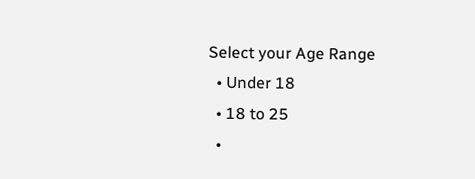Select your Age Range
  • Under 18
  • 18 to 25
  •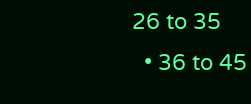26 to 35
  • 36 to 45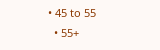• 45 to 55
  • 55+